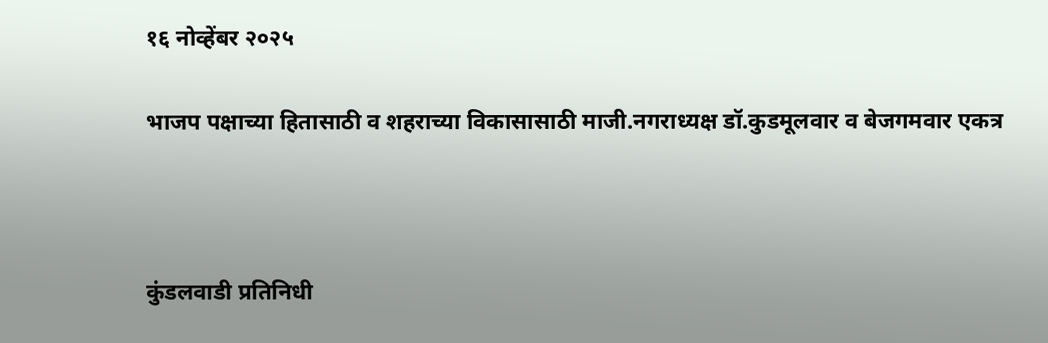१६ नोव्हेंबर २०२५

भाजप पक्षाच्या हितासाठी व शहराच्या विकासासाठी माजी.नगराध्यक्ष डॉ.कुडमूलवार व बेजगमवार एकत्र



कुंडलवाडी प्रतिनिधी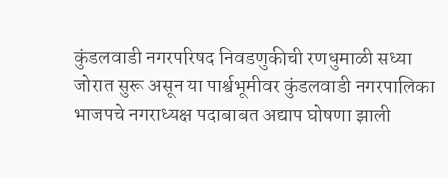कुंडलवाडी नगरपरिषद निवडणुकीची रणधुमाळी सध्या जोरात सुरू असून या पार्श्वभूमीवर कुंडलवाडी नगरपालिका भाजपचे नगराध्यक्ष पदाबाबत अद्याप घोषणा झाली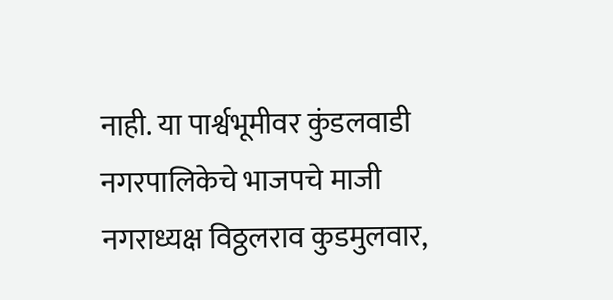नाही. या पार्श्वभूमीवर कुंडलवाडी नगरपालिकेचे भाजपचे माजी नगराध्यक्ष विठ्ठलराव कुडमुलवार,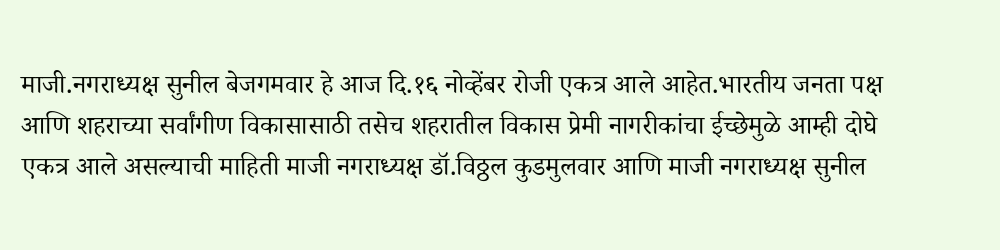माजी.नगराध्यक्ष सुनील बेजगमवार हे आज दि.१६ नोव्हेंबर रोजी एकत्र आले आहेत.भारतीय जनता पक्ष आणि शहराच्या सर्वांगीण विकासासाठी तसेच शहरातील विकास प्रेमी नागरीकांचा ईच्छेमुळे आम्ही दोघे एकत्र आले असल्याची माहिती माजी नगराध्यक्ष डॉ.विठ्ठल कुडमुलवार आणि माजी नगराध्यक्ष सुनील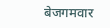बेजगमवार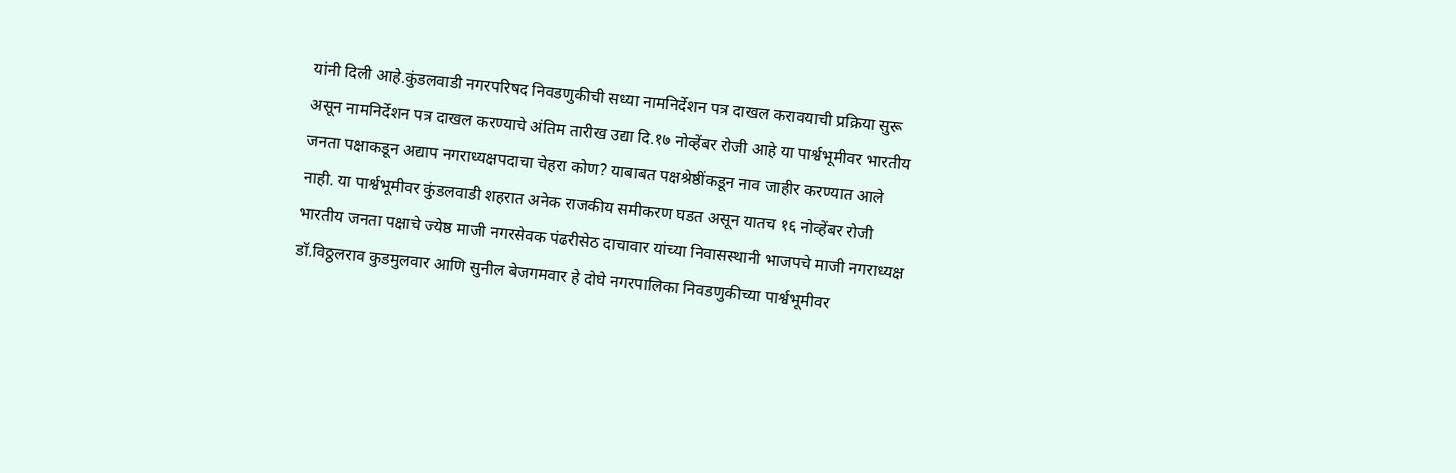यांनी दिली आहे.कुंडलवाडी नगरपरिषद निवडणुकीची सध्या नामनिर्देशन पत्र दाखल करावयाची प्रक्रिया सुरू असून नामनिर्देशन पत्र दाखल करण्याचे अंतिम तारीख उद्या दि.१७ नोव्हेंबर रोजी आहे या पार्श्वभूमीवर भारतीय जनता पक्षाकडून अद्याप नगराध्यक्षपदाचा चेहरा कोण? याबाबत पक्षश्रेष्ठींकडून नाव जाहीर करण्यात आले नाही. या पार्श्वभूमीवर कुंडलवाडी शहरात अनेक राजकीय समीकरण घडत असून यातच १६ नोव्हेंबर रोजी भारतीय जनता पक्षाचे ज्येष्ठ माजी नगरसेवक पंढरीसेठ दाचावार यांच्या निवासस्थानी भाजपचे माजी नगराध्यक्ष डॉ.विठ्ठलराव कुडमुलवार आणि सुनील बेजगमवार हे दोघे नगरपालिका निवडणुकीच्या पार्श्वभूमीवर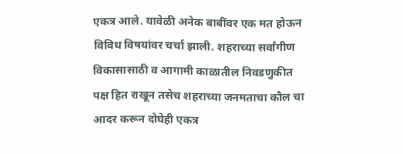एकत्र आले. यावेळी अनेक बाबींवर एक मत होऊन विविध विषयांवर चर्चा झाली. शहराच्या सर्वांगीण विकासासाठी व आगामी काळातील निवडणुकीत पक्ष हित राखून तसेच शहराच्या जनमताचा कौल चा आदर करून दोघेही एकत्र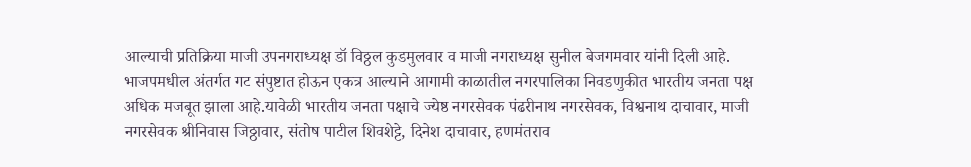आल्याची प्रतिक्रिया माजी उपनगराध्यक्ष डॉ विठ्ठल कुडमुलवार व माजी नगराध्यक्ष सुनील बेजगमवार यांनी दिली आहे. भाजपमधील अंतर्गत गट संपुष्टात होऊन एकत्र आल्याने आगामी काळातील नगरपालिका निवडणुकीत भारतीय जनता पक्ष अधिक मजबूत झाला आहे.यावेळी भारतीय जनता पक्षाचे ज्येष्ठ नगरसेवक पंढरीनाथ नगरसेवक, विश्वनाथ दाचावार, माजी नगरसेवक श्रीनिवास जिठ्ठावार, संतोष पाटील शिवशेट्टे, दिनेश दाचावार, हणमंतराव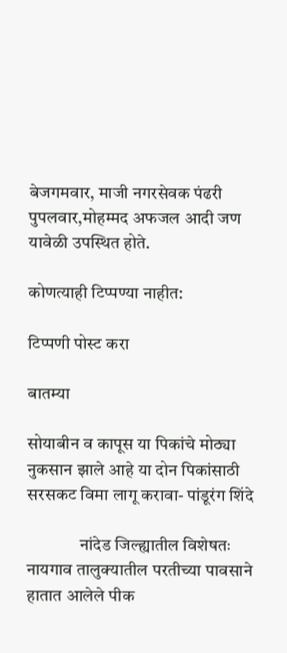बेजगमवार, माजी नगरसेवक पंढरी पुपलवार,मोहम्मद अफजल आदी जण यावेळी उपस्थित होते.

कोणत्याही टिप्पण्‍या नाहीत:

टिप्पणी पोस्ट करा

बातम्या

सोयाबीन व कापूस या पिकांचे मोठ्या नुकसान झाले आहे या दोन पिकांसाठी सरसकट विमा लागू करावा- पांडूरंग शिंदे

               नांदेड जिल्ह्यातील विशेषतः नायगाव तालुक्यातील परतीच्या पावसाने हातात आलेले पीक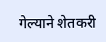गेल्याने शेतकरी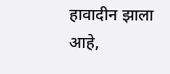हावादीन झाला आहे,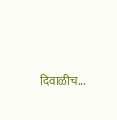दिवाळीच...